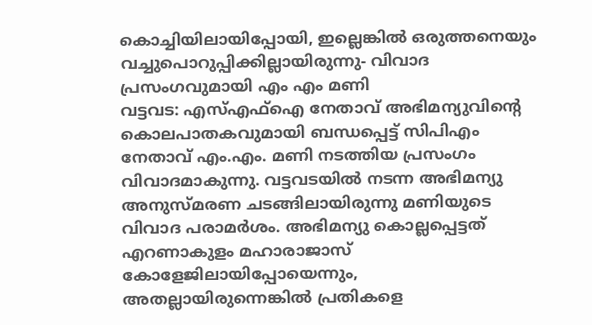കൊച്ചിയിലായിപ്പോയി, ഇല്ലെങ്കിൽ ഒരുത്തനെയും വച്ചുപൊറുപ്പിക്കില്ലായിരുന്നു- വിവാദ പ്രസംഗവുമായി എം എം മണി
വട്ടവട: എസ്എഫ്ഐ നേതാവ് അഭിമന്യുവിന്റെ കൊലപാതകവുമായി ബന്ധപ്പെട്ട് സിപിഎം നേതാവ് എം.എം. മണി നടത്തിയ പ്രസംഗം വിവാദമാകുന്നു. വട്ടവടയിൽ നടന്ന അഭിമന്യു അനുസ്മരണ ചടങ്ങിലായിരുന്നു മണിയുടെ വിവാദ പരാമർശം. അഭിമന്യു കൊല്ലപ്പെട്ടത് എറണാകുളം മഹാരാജാസ് കോളേജിലായിപ്പോയെന്നും, അതല്ലായിരുന്നെങ്കിൽ പ്രതികളെ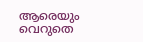ആരെയും വെറുതെ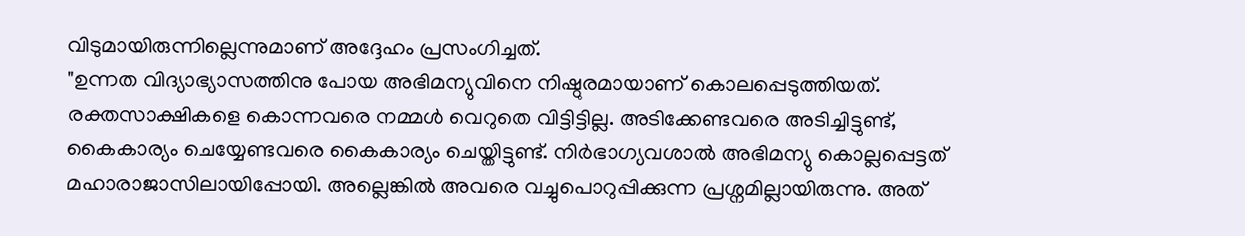വിടുമായിരുന്നില്ലെന്നുമാണ് അദ്ദേഹം പ്രസംഗിച്ചത്.
"ഉന്നത വിദ്യാഭ്യാസത്തിനു പോയ അഭിമന്യുവിനെ നിഷ്ഠുരമായാണ് കൊലപ്പെടുത്തിയത്. രക്തസാക്ഷികളെ കൊന്നവരെ നമ്മൾ വെറുതെ വിട്ടിട്ടില്ല. അടിക്കേണ്ടവരെ അടിച്ചിട്ടുണ്ട്, കൈകാര്യം ചെയ്യേണ്ടവരെ കൈകാര്യം ചെയ്തിട്ടുണ്ട്. നിർഭാഗ്യവശാൽ അഭിമന്യു കൊല്ലപ്പെട്ടത് മഹാരാജാസിലായിപ്പോയി. അല്ലെങ്കിൽ അവരെ വച്ചുപൊറുപ്പിക്കുന്ന പ്രശ്നമില്ലായിരുന്നു. അത്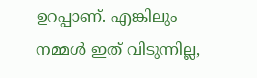ഉറപ്പാണ്. എങ്കിലും നമ്മൾ ഇത് വിടുന്നില്ല,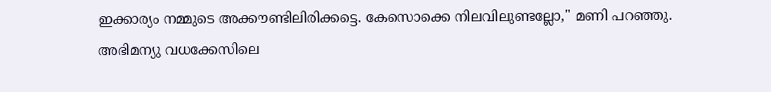ഇക്കാര്യം നമ്മുടെ അക്കൗണ്ടിലിരിക്കട്ടെ. കേസൊക്കെ നിലവിലുണ്ടല്ലോ," മണി പറഞ്ഞു.
അഭിമന്യു വധക്കേസിലെ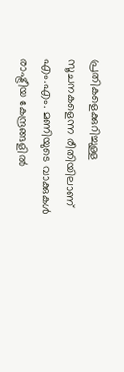പ്രതികളെക്കുറിച്ചുള്ള സൂചനകളെന്ന രീതിയിലാണ് എം.എം. മണിയുടെ വാക്കുകൾ രാഷ്ട്രീയ കേന്ദ്രങ്ങളിൽ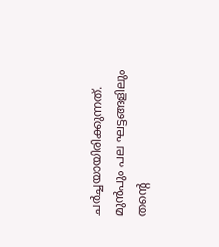ചർച്ചയായിരിക്കുന്നത്. മുൻപും പല ഘട്ടങ്ങളിലും തന്റെ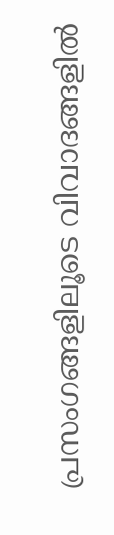പ്രസംഗങ്ങളിലൂടെ വിവാദങ്ങളിൽ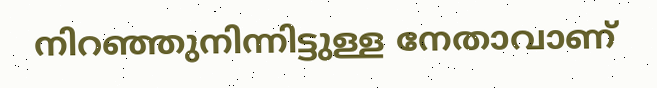നിറഞ്ഞുനിന്നിട്ടുള്ള നേതാവാണ്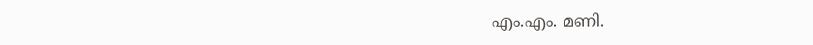എം.എം. മണി.